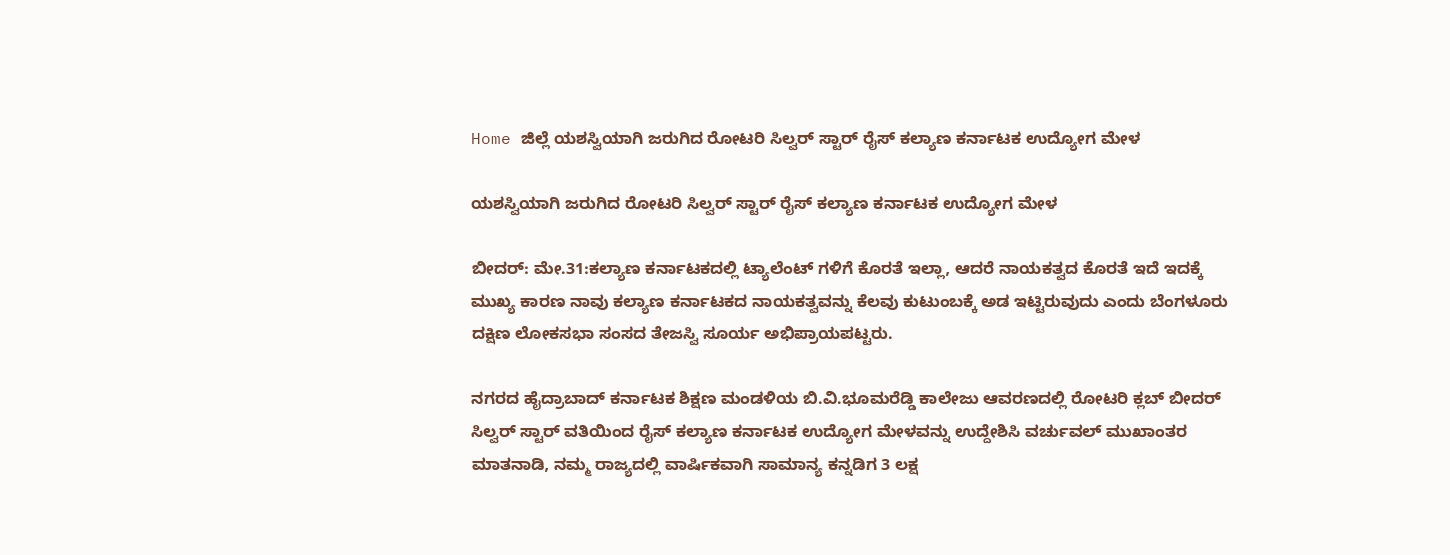Home ಜಿಲ್ಲೆ ಯಶಸ್ವಿಯಾಗಿ ಜರುಗಿದ ರೋಟರಿ ಸಿಲ್ವರ್ ಸ್ಟಾರ್ ರೈಸ್ ಕಲ್ಯಾಣ ಕರ್ನಾಟಕ ಉದ್ಯೋಗ ಮೇಳ

ಯಶಸ್ವಿಯಾಗಿ ಜರುಗಿದ ರೋಟರಿ ಸಿಲ್ವರ್ ಸ್ಟಾರ್ ರೈಸ್ ಕಲ್ಯಾಣ ಕರ್ನಾಟಕ ಉದ್ಯೋಗ ಮೇಳ

ಬೀದರ್: ಮೇ.31:ಕಲ್ಯಾಣ ಕರ್ನಾಟಕದಲ್ಲಿ ಟ್ಯಾಲೆಂಟ್ ಗಳಿಗೆ ಕೊರತೆ ಇಲ್ಲಾ, ಆದರೆ ನಾಯಕತ್ವದ ಕೊರತೆ ಇದೆ ಇದಕ್ಕೆ ಮುಖ್ಯ ಕಾರಣ ನಾವು ಕಲ್ಯಾಣ ಕರ್ನಾಟಕದ ನಾಯಕತ್ವವನ್ನು ಕೆಲವು ಕುಟುಂಬಕ್ಕೆ ಅಡ ಇಟ್ಟಿರುವುದು ಎಂದು ಬೆಂಗಳೂರು ದಕ್ಷಿಣ ಲೋಕಸಭಾ ಸಂಸದ ತೇಜಸ್ವಿ ಸೂರ್ಯ ಅಭಿಪ್ರಾಯಪಟ್ಟರು.

ನಗರದ ಹೈದ್ರಾಬಾದ್ ಕರ್ನಾಟಕ ಶಿಕ್ಷಣ ಮಂಡಳಿಯ ಬಿ.ವಿ.ಭೂಮರೆಡ್ಡಿ ಕಾಲೇಜು ಆವರಣದಲ್ಲಿ ರೋಟರಿ ಕ್ಲಬ್ ಬೀದರ್ ಸಿಲ್ವರ್ ಸ್ಟಾರ್ ವತಿಯಿಂದ ರೈಸ್ ಕಲ್ಯಾಣ ಕರ್ನಾಟಕ ಉದ್ಯೋಗ ಮೇಳವನ್ನು ಉದ್ದೇಶಿಸಿ ವರ್ಚುವಲ್ ಮುಖಾಂತರ ಮಾತನಾಡಿ, ನಮ್ಮ ರಾಜ್ಯದಲ್ಲಿ ವಾರ್ಷಿಕವಾಗಿ ಸಾಮಾನ್ಯ ಕನ್ನಡಿಗ 3 ಲಕ್ಷ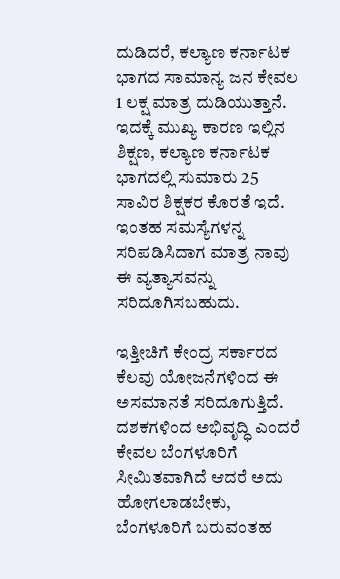ದುಡಿದರೆ, ಕಲ್ಯಾಣ ಕರ್ನಾಟಕ ಭಾಗದ ಸಾಮಾನ್ಯ ಜನ ಕೇವಲ 1 ಲಕ್ಷ ಮಾತ್ರ ದುಡಿಯುತ್ತಾನೆ. ಇದಕ್ಕೆ ಮುಖ್ಯ ಕಾರಣ ಇಲ್ಲಿನ ಶಿಕ್ಷಣ, ಕಲ್ಯಾಣ ಕರ್ನಾಟಕ ಭಾಗದಲ್ಲಿ ಸುಮಾರು 25 ಸಾವಿರ ಶಿಕ್ಷಕರ ಕೊರತೆ ಇದೆ. ಇಂತಹ ಸಮಸ್ಯೆಗಳನ್ನ ಸರಿಪಡಿಸಿದಾಗ ಮಾತ್ರ ನಾವು ಈ ವ್ಯತ್ಯಾಸವನ್ನು ಸರಿದೂಗಿಸಬಹುದು.

ಇತ್ತೀಚಿಗೆ ಕೇಂದ್ರ ಸರ್ಕಾರದ ಕೆಲವು ಯೋಜನೆಗಳಿಂದ ಈ ಅಸಮಾನತೆ ಸರಿದೂಗುತ್ತಿದೆ. ದಶಕಗಳಿಂದ ಅಭಿವೃದ್ಧಿ ಎಂದರೆ ಕೇವಲ ಬೆಂಗಳೂರಿಗೆ ಸೀಮಿತವಾಗಿದೆ ಆದರೆ ಅದು ಹೋಗಲಾಡಬೇಕು, ಬೆಂಗಳೂರಿಗೆ ಬರುವಂತಹ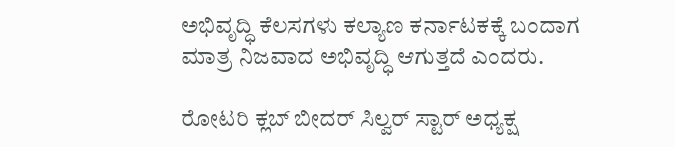ಅಭಿವೃದ್ಧಿ ಕೆಲಸಗಳು ಕಲ್ಯಾಣ ಕರ್ನಾಟಕಕ್ಕೆ ಬಂದಾಗ ಮಾತ್ರ ನಿಜವಾದ ಅಭಿವೃದ್ಧಿ ಆಗುತ್ತದೆ ಎಂದರು.

ರೋಟರಿ ಕ್ಲಬ್ ಬೀದರ್ ಸಿಲ್ವರ್ ಸ್ಟಾರ್ ಅಧ್ಯಕ್ಷ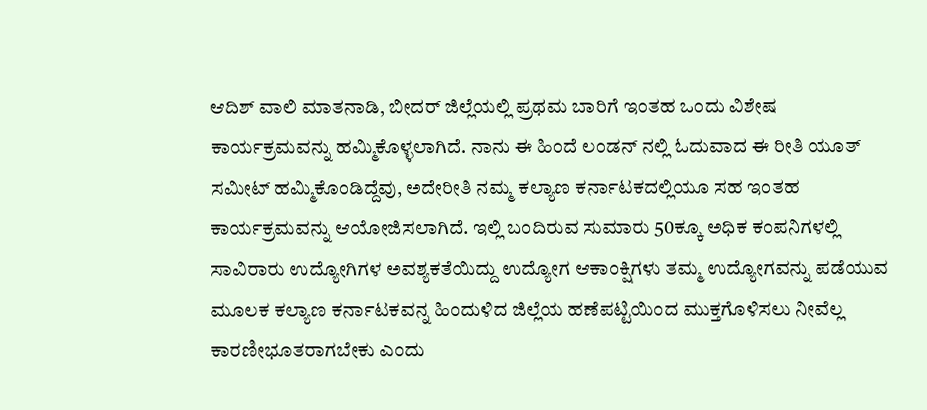ಆದಿಶ್ ವಾಲಿ ಮಾತನಾಡಿ, ಬೀದರ್ ಜಿಲ್ಲೆಯಲ್ಲಿ ಪ್ರಥಮ ಬಾರಿಗೆ ಇಂತಹ ಒಂದು ವಿಶೇಷ ಕಾರ್ಯಕ್ರಮವನ್ನು ಹಮ್ಮಿಕೊಳ್ಳಲಾಗಿದೆ. ನಾನು ಈ ಹಿಂದೆ ಲಂಡನ್ ನಲ್ಲಿ ಓದುವಾದ ಈ ರೀತಿ ಯೂತ್ ಸಮೀಟ್ ಹಮ್ಮಿಕೊಂಡಿದ್ದೆವು, ಅದೇರೀತಿ ನಮ್ಮ ಕಲ್ಯಾಣ ಕರ್ನಾಟಕದಲ್ಲಿಯೂ ಸಹ ಇಂತಹ ಕಾರ್ಯಕ್ರಮವನ್ನು ಆಯೋಜಿಸಲಾಗಿದೆ. ಇಲ್ಲಿ ಬಂದಿರುವ ಸುಮಾರು 50ಕ್ಕೂ ಅಧಿಕ ಕಂಪನಿಗಳಲ್ಲಿ ಸಾವಿರಾರು ಉದ್ಯೋಗಿಗಳ ಅವಶ್ಯಕತೆಯಿದ್ದು ಉದ್ಯೋಗ ಆಕಾಂಕ್ಷಿಗಳು ತಮ್ಮ ಉದ್ಯೋಗವನ್ನು ಪಡೆಯುವ ಮೂಲಕ ಕಲ್ಯಾಣ ಕರ್ನಾಟಕವನ್ನ ಹಿಂದುಳಿದ ಜಿಲ್ಲೆಯ ಹಣೆಪಟ್ಟಿಯಿಂದ ಮುಕ್ತಗೊಳಿಸಲು ನೀವೆಲ್ಲ ಕಾರಣೀಭೂತರಾಗಬೇಕು ಎಂದು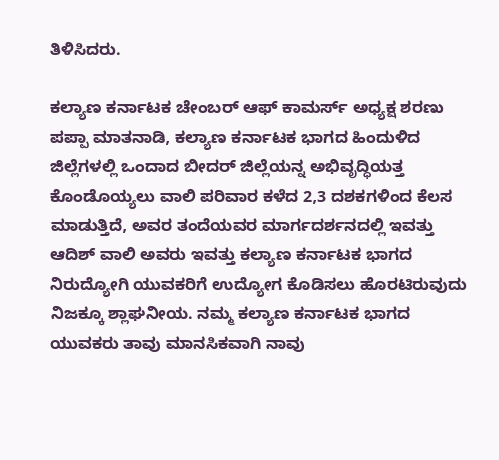ತಿಳಿಸಿದರು.

ಕಲ್ಯಾಣ ಕರ್ನಾಟಕ ಚೇಂಬರ್ ಆಫ್ ಕಾಮರ್ಸ್ ಅಧ್ಯಕ್ಷ ಶರಣು ಪಪ್ಪಾ ಮಾತನಾಡಿ, ಕಲ್ಯಾಣ ಕರ್ನಾಟಕ ಭಾಗದ ಹಿಂದುಳಿದ ಜಿಲ್ಲೆಗಳಲ್ಲಿ ಒಂದಾದ ಬೀದರ್ ಜಿಲ್ಲೆಯನ್ನ ಅಭಿವೃದ್ಧಿಯತ್ತ ಕೊಂಡೊಯ್ಯಲು ವಾಲಿ ಪರಿವಾರ ಕಳೆದ 2,3 ದಶಕಗಳಿಂದ ಕೆಲಸ ಮಾಡುತ್ತಿದೆ, ಅವರ ತಂದೆಯವರ ಮಾರ್ಗದರ್ಶನದಲ್ಲಿ ಇವತ್ತು ಆದಿಶ್ ವಾಲಿ ಅವರು ಇವತ್ತು ಕಲ್ಯಾಣ ಕರ್ನಾಟಕ ಭಾಗದ ನಿರುದ್ಯೋಗಿ ಯುವಕರಿಗೆ ಉದ್ಯೋಗ ಕೊಡಿಸಲು ಹೊರಟಿರುವುದು ನಿಜಕ್ಕೂ ಶ್ಲಾಘನೀಯ. ನಮ್ಮ ಕಲ್ಯಾಣ ಕರ್ನಾಟಕ ಭಾಗದ ಯುವಕರು ತಾವು ಮಾನಸಿಕವಾಗಿ ನಾವು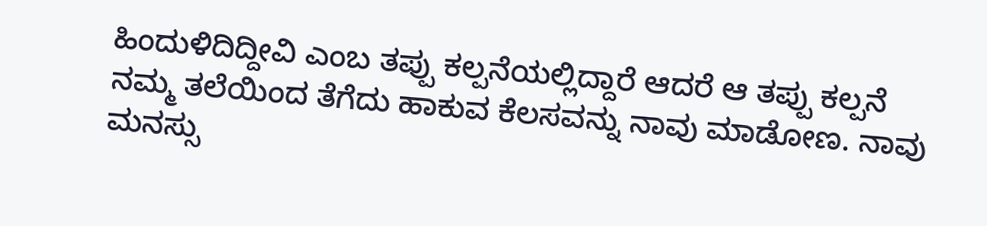ಹಿಂದುಳಿದಿದ್ದೀವಿ ಎಂಬ ತಪ್ಪು ಕಲ್ಪನೆಯಲ್ಲಿದ್ದಾರೆ ಆದರೆ ಆ ತಪ್ಪು ಕಲ್ಪನೆ ನಮ್ಮ ತಲೆಯಿಂದ ತೆಗೆದು ಹಾಕುವ ಕೆಲಸವನ್ನು ನಾವು ಮಾಡೋಣ. ನಾವು ಮನಸ್ಸು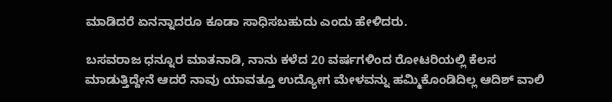ಮಾಡಿದರೆ ಏನನ್ನಾದರೂ ಕೂಡಾ ಸಾಧಿಸಬಹುದು ಎಂದು ಹೇಳಿದರು.

ಬಸವರಾಜ ಧನ್ನೂರ ಮಾತನಾಡಿ, ನಾನು ಕಳೆದ 20 ವರ್ಷಗಳಿಂದ ರೋಟರಿಯಲ್ಲಿ ಕೆಲಸ ಮಾಡುತ್ತಿದ್ದೇನೆ ಆದರೆ ನಾವು ಯಾವತ್ತೂ ಉದ್ಯೋಗ ಮೇಳವನ್ನು ಹಮ್ಮಿಕೊಂಡಿದಿಲ್ಲ ಆದಿಶ್ ವಾಲಿ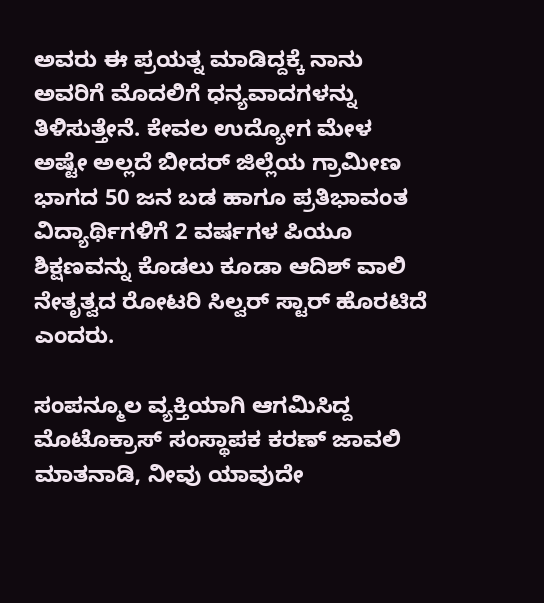ಅವರು ಈ ಪ್ರಯತ್ನ ಮಾಡಿದ್ದಕ್ಕೆ ನಾನು ಅವರಿಗೆ ಮೊದಲಿಗೆ ಧನ್ಯವಾದಗಳನ್ನು ತಿಳಿಸುತ್ತೇನೆ. ಕೇವಲ ಉದ್ಯೋಗ ಮೇಳ ಅಷ್ಟೇ ಅಲ್ಲದೆ ಬೀದರ್ ಜಿಲ್ಲೆಯ ಗ್ರಾಮೀಣ ಭಾಗದ 50 ಜನ ಬಡ ಹಾಗೂ ಪ್ರತಿಭಾವಂತ ವಿದ್ಯಾರ್ಥಿಗಳಿಗೆ 2 ವರ್ಷಗಳ ಪಿಯೂ ಶಿಕ್ಷಣವನ್ನು ಕೊಡಲು ಕೂಡಾ ಆದಿಶ್ ವಾಲಿ ನೇತೃತ್ವದ ರೋಟರಿ ಸಿಲ್ವರ್ ಸ್ಟಾರ್ ಹೊರಟಿದೆ ಎಂದರು.

ಸಂಪನ್ಮೂಲ ವ್ಯಕ್ತಿಯಾಗಿ ಆಗಮಿಸಿದ್ದ ಮೊಟೊಕ್ರಾಸ್ ಸಂಸ್ಥಾಪಕ ಕರಣ್ ಜಾವಲಿ ಮಾತನಾಡಿ, ನೀವು ಯಾವುದೇ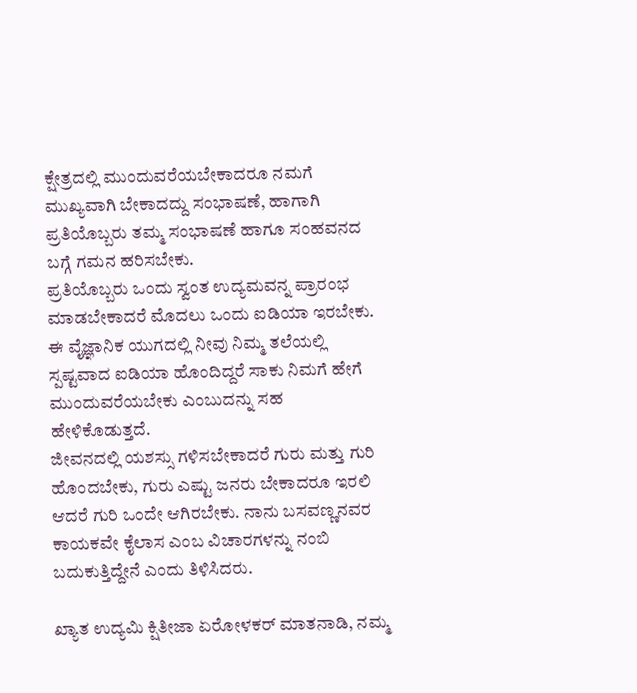ಕ್ಷೇತ್ರದಲ್ಲಿ ಮುಂದುವರೆಯಬೇಕಾದರೂ ನಮಗೆ ಮುಖ್ಯವಾಗಿ ಬೇಕಾದದ್ದು ಸಂಭಾಷಣೆ, ಹಾಗಾಗಿ ಪ್ರತಿಯೊಬ್ಬರು ತಮ್ಮ ಸಂಭಾಷಣೆ ಹಾಗೂ ಸಂಹವನದ ಬಗ್ಗೆ ಗಮನ ಹರಿಸಬೇಕು.
ಪ್ರತಿಯೊಬ್ಬರು ಒಂದು ಸ್ವಂತ ಉದ್ಯಮವನ್ನ ಪ್ರಾರಂಭ ಮಾಡಬೇಕಾದರೆ ಮೊದಲು ಒಂದು ಐಡಿಯಾ ಇರಬೇಕು. ಈ ವೈಜ್ಞಾನಿಕ ಯುಗದಲ್ಲಿ ನೀವು ನಿಮ್ಮ ತಲೆಯಲ್ಲಿ ಸ್ಪಷ್ಟವಾದ ಐಡಿಯಾ ಹೊಂದಿದ್ದರೆ ಸಾಕು ನಿಮಗೆ ಹೇಗೆ ಮುಂದುವರೆಯಬೇಕು ಎಂಬುದನ್ನು ಸಹ ಹೇಳಿಕೊಡುತ್ತದೆ.
ಜೀವನದಲ್ಲಿ ಯಶಸ್ಸು ಗಳಿಸಬೇಕಾದರೆ ಗುರು ಮತ್ತು ಗುರಿ ಹೊಂದಬೇಕು, ಗುರು ಎಷ್ಟು ಜನರು ಬೇಕಾದರೂ ಇರಲಿ ಆದರೆ ಗುರಿ ಒಂದೇ ಆಗಿರಬೇಕು. ನಾನು ಬಸವಣ್ಣನವರ ಕಾಯಕವೇ ಕೈಲಾಸ ಎಂಬ ವಿಚಾರಗಳನ್ನು ನಂಬಿ ಬದುಕುತ್ತಿದ್ದೇನೆ ಎಂದು ತಿಳಿಸಿದರು.

ಖ್ಯಾತ ಉದ್ಯಮಿ ಕ್ಷಿತೀಜಾ ಏರೋಳಕರ್ ಮಾತನಾಡಿ, ನಮ್ಮ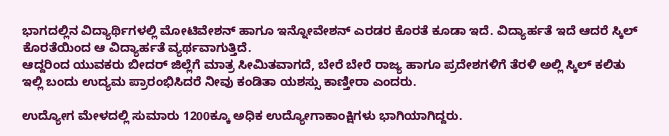ಭಾಗದಲ್ಲಿನ ವಿದ್ಯಾರ್ಥಿಗಳಲ್ಲಿ ಮೋಟಿವೇಶನ್ ಹಾಗೂ ಇನ್ನೋವೇಶನ್ ಎರಡರ ಕೊರತೆ ಕೂಡಾ ಇದೆ. ವಿದ್ಯಾರ್ಹತೆ ಇದೆ ಆದರೆ ಸ್ಕಿಲ್ ಕೊರತೆಯಿಂದ ಆ ವಿದ್ಯಾರ್ಹತೆ ವ್ಯರ್ಥವಾಗುತ್ತಿದೆ.
ಆದ್ದರಿಂದ ಯುವಕರು ಬೀದರ್ ಜಿಲ್ಲೆಗೆ ಮಾತ್ರ ಸೀಮಿತವಾಗದೆ, ಬೇರೆ ಬೇರೆ ರಾಜ್ಯ ಹಾಗೂ ಪ್ರದೇಶಗಳಿಗೆ ತೆರಳಿ ಅಲ್ಲಿ ಸ್ಕಿಲ್ ಕಲಿತು ಇಲ್ಲಿ ಬಂದು ಉದ್ಯಮ ಪ್ರಾರಂಭಿಸಿದರೆ ನೀವು ಕಂಡಿತಾ ಯಶಸ್ಸು ಕಾಣ್ತೀರಾ ಎಂದರು.

ಉದ್ಯೋಗ ಮೇಳದಲ್ಲಿ ಸುಮಾರು 1200ಕ್ಕೂ ಅಧಿಕ ಉದ್ಯೋಗಾಕಾಂಕ್ಷಿಗಳು ಭಾಗಿಯಾಗಿದ್ದರು.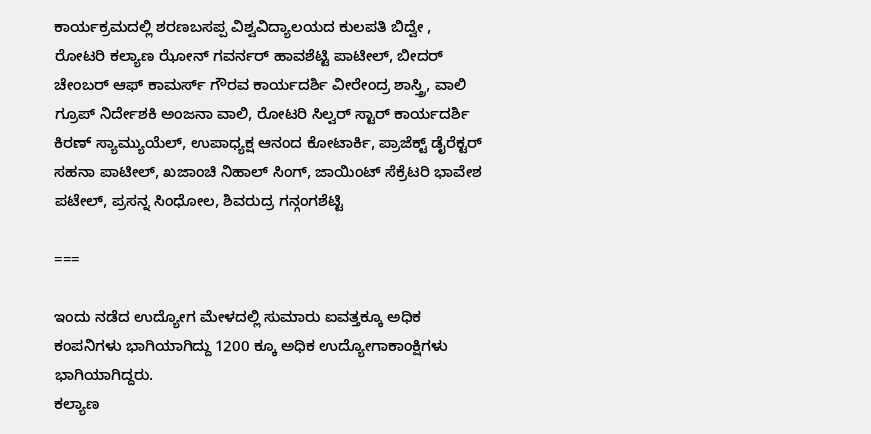ಕಾರ್ಯಕ್ರಮದಲ್ಲಿ ಶರಣಬಸಪ್ಪ ವಿಶ್ವವಿದ್ಯಾಲಯದ ಕುಲಪತಿ ಬಿದ್ವೇ , ರೋಟರಿ ಕಲ್ಯಾಣ ಝೋನ್ ಗವರ್ನರ್ ಹಾವಶೆಟ್ಟಿ ಪಾಟೀಲ್, ಬೀದರ್ ಚೇಂಬರ್ ಆಫ್ ಕಾಮರ್ಸ್ ಗೌರವ ಕಾರ್ಯದರ್ಶಿ ವೀರೇಂದ್ರ ಶಾಸ್ತ್ರಿ, ವಾಲಿ ಗ್ರೂಪ್ ನಿರ್ದೇಶಕಿ ಅಂಜನಾ ವಾಲಿ, ರೋಟರಿ ಸಿಲ್ವರ್ ಸ್ಟಾರ್ ಕಾರ್ಯದರ್ಶಿ ಕಿರಣ್ ಸ್ಯಾಮ್ಯುಯೆಲ್, ಉಪಾಧ್ಯಕ್ಷ ಆನಂದ ಕೋಟಾರ್ಕಿ, ಪ್ರಾಜೆಕ್ಟ್ ಡೈರೆಕ್ಟರ್ ಸಹನಾ ಪಾಟೀಲ್, ಖಜಾಂಚಿ ನಿಹಾಲ್ ಸಿಂಗ್, ಜಾಯಿಂಟ್ ಸೆಕ್ರೆಟರಿ ಭಾವೇಶ ಪಟೇಲ್, ಪ್ರಸನ್ನ ಸಿಂಧೋಲ, ಶಿವರುದ್ರ ಗನ್ಗಂಗಶೆಟ್ಟಿ

===

ಇಂದು ನಡೆದ ಉದ್ಯೋಗ ಮೇಳದಲ್ಲಿ ಸುಮಾರು ಐವತ್ತಕ್ಕೂ ಅಧಿಕ ಕಂಪನಿಗಳು ಭಾಗಿಯಾಗಿದ್ದು 1200 ಕ್ಕೂ ಅಧಿಕ ಉದ್ಯೋಗಾಕಾಂಕ್ಷಿಗಳು ಭಾಗಿಯಾಗಿದ್ದರು.
ಕಲ್ಯಾಣ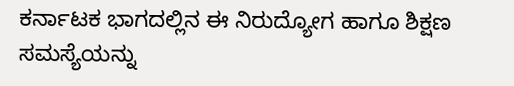ಕರ್ನಾಟಕ ಭಾಗದಲ್ಲಿನ ಈ ನಿರುದ್ಯೋಗ ಹಾಗೂ ಶಿಕ್ಷಣ ಸಮಸ್ಯೆಯನ್ನು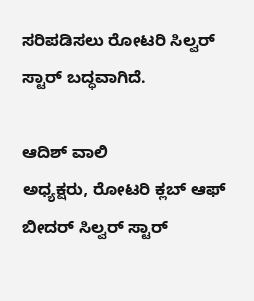ಸರಿಪಡಿಸಲು ರೋಟರಿ ಸಿಲ್ವರ್ ಸ್ಟಾರ್ ಬದ್ಧವಾಗಿದೆ.

ಆದಿಶ್ ವಾಲಿ
ಅಧ್ಯಕ್ಷರು, ರೋಟರಿ ಕ್ಲಬ್ ಆಫ್ ಬೀದರ್ ಸಿಲ್ವರ್ ಸ್ಟಾರ್